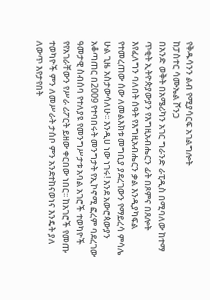የቅዱሳንን ልብ የሚያሳርፍ አገልግሎት
ከፓስተር ሳሙኤል ሾንጋ
በአንድ ወቅት በአሜሪካን አገር ግራንድ ራፒዲስ በሚባለው ከተማ ጥቂት ኢትዮጵያውያን የእግዚአብሔርን ፊት በጾምና በጸሎት እየፈለግን ባለበት ሰዓት የእግዚአብሔርን ቃል እንዲያካፍል የተመረጠው ሰው ለመልእክቱ መግቢያ ያደረገውን የማይረሳ ምሳሌ ሁል ጊዜ አስታውሳለሁ፡፡ እንዲሀ ነው ነገሩ! እንደ አውሮጳውያን አቆጣጠር በ2009 የተባበሩት መንግታት የኢኮኖሚ ፎረም ባደረገው ዓመታዊ ስብሰባ የተለያዩ የመንግሥታቱ አባል አገሮች ተወካዮች የየአገራቸውን የሥራ ሪፖርት ይዘው ቀርበው ነበር፡፡ ከአገሮች የመጡ ተወካዮች ምን ለመሥራት ታሰቦ ምን አንደተከናወነና እንዴት ያለ ለውጥ እየታየበት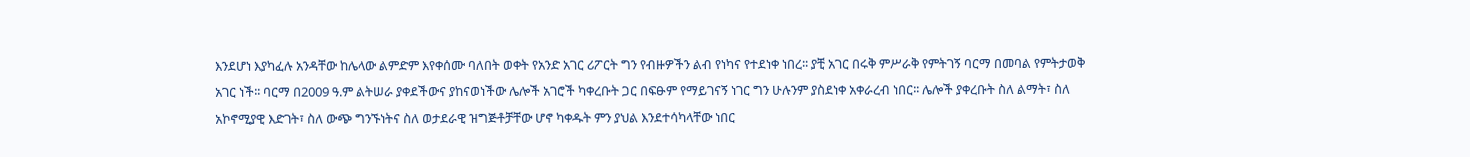እንደሆነ እያካፈሉ አንዳቸው ከሌላው ልምድም እየቀሰሙ ባለበት ወቀት የአንድ አገር ሪፖርት ግን የብዙዎችን ልብ የነካና የተደነቀ ነበረ፡፡ ያቺ አገር በሩቅ ምሥራቅ የምትገኝ ባርማ በመባል የምትታወቅ አገር ነች፡፡ ባርማ በ2009 ዓ.ም ልትሠራ ያቀደችውና ያከናወነችው ሌሎች አገሮች ካቀረቡት ጋር በፍፁም የማይገናኝ ነገር ግን ሁሉንም ያስደነቀ አቀራረብ ነበር፡፡ ሌሎች ያቀረቡት ስለ ልማት፣ ስለ አኮኖሚያዊ እድገት፣ ስለ ውጭ ግንኙነትና ስለ ወታደራዊ ዝግጅቶቻቸው ሆኖ ካቀዱት ምን ያህል እንደተሳካላቸው ነበር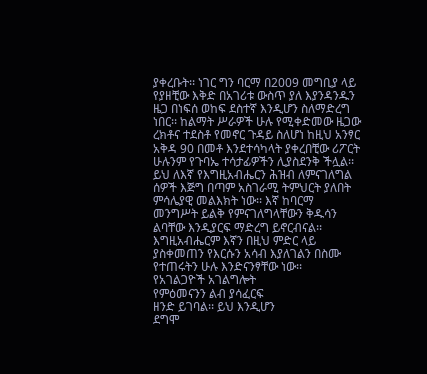ያቀረቡት፡፡ ነገር ግን ባርማ በ2009 መግቢያ ላይ የያዘቺው እቅድ በአገሪቱ ውስጥ ያለ እያንዳንዱን ዜጋ በነፍሰ ወከፍ ደስተኛ እንዲሆን ስለማድረግ ነበር፡፡ ከልማት ሥራዎች ሁሉ የሚቀድመው ዜጋው ረክቶና ተደስቶ የመኖር ጉዳይ ስለሆነ ከዚህ አንፃር አቅዳ 90 በመቶ እንደተሳካላት ያቀረበቺው ሪፖርት ሁሉንም የጉባኤ ተሳታፊዎችን ሊያስደንቅ ችሏል፡፡
ይህ ለእኛ የእግዚአብሔርን ሕዝብ ለምናገለግል
ሰዎች እጅግ በጣም አስገራሚ ትምህርት ያለበት
ምሳሌያዊ መልእክት ነው፡፡ እኛ ከባርማ
መንግሥት ይልቅ የምናገለግላቸውን ቅዱሳን
ልባቸው እንዲያርፍ ማድረግ ይኖርብናል፡፡
እግዚአብሔርም እኛን በዚህ ምድር ላይ
ያስቀመጠን የእርሱን አሳብ እያለገልን በስሙ
የተጠሩትን ሁሉ እንድናንፃቸው ነው፡፡
የአገልጋዮች አገልግሎት
የምዕመናንን ልብ ያሳፈርፍ
ዘንድ ይገባል፡፡ ይህ እንዲሆን
ደግሞ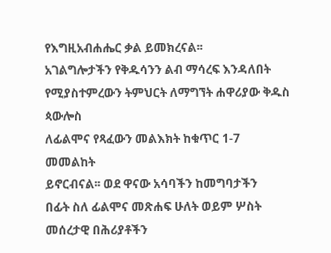የእግዚአብሐሔር ቃል ይመክረናል፡፡
አገልግሎታችን የቅዱሳንን ልብ ማሳረፍ እንዳለበት
የሚያስተምረውን ትምህርት ለማግኘት ሐዋሪያው ቅዱስ ጳውሎስ
ለፊልሞና የጻፈውን መልእክት ከቁጥር 1-7
መመልከት
ይኖርብናል፡፡ ወደ ዋናው አሳባችን ከመግባታችን
በፊት ስለ ፊልሞና መጽሐፍ ሁለት ወይም ሦስት
መሰረታዊ በሕሪያቶችን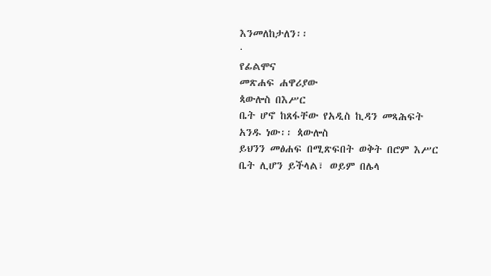እንመለከታለን፡፡
·
የፊልሞና
መጽሐፍ ሐዋሪያው
ጳውሎስ በእሥር
ቤት ሆኖ ከጸፋቸው የአዲስ ኪዳን መጻሕፍት
አንዱ ነው፡፡ ጳውሎስ
ይህንን መፅሐፍ በሚጽፍበት ወቅት በሮም እሥር
ቤት ሊሆን ይችላል፣ ወይም በሌላ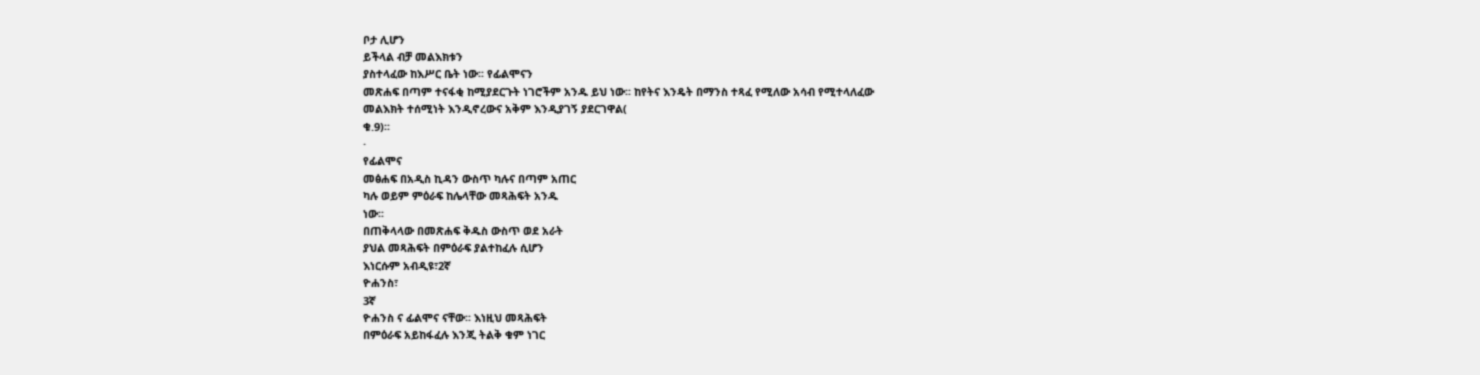ቦታ ሊሆን
ይችላል ብቻ መልእክቱን
ያስተላፈው ከእሥር ቤት ነው፡፡ የፊልሞናን
መጽሐፍ በጣም ተናፋቂ ከሚያደርጉት ነገሮችም አንዱ ይህ ነው፡፡ ከየትና እንዴት በማንስ ተጻፈ የሚለው አሳብ የሚተላለፈው
መልእክት ተሰሚነት እንዲኖረውና አቅም እንዲያገኝ ያደርገዋል(
ቁ.9)፡፡
·
የፊልሞና
መፅሐፍ በአዲስ ኪዳን ውስጥ ካሉና በጣም አጠር
ካሉ ወይም ምዕራፍ ከሌላቸው መጻሕፍት አንዱ
ነው፡፡
በጠቅላላው በመጽሐፍ ቅዱስ ውስጥ ወደ አራት
ያህል መጻሕፍት በምዕራፍ ያልተከፈሉ ሲሆን
እነርሱም አብዲዩ፣2ኛ
ዮሐንስ፣
3ኛ
ዮሐንስ ና ፊልሞና ናቸው፡፡ እነዚህ መጻሕፍት
በምዕራፍ አይከፋፈሉ እንጂ ትልቅ ቁም ነገር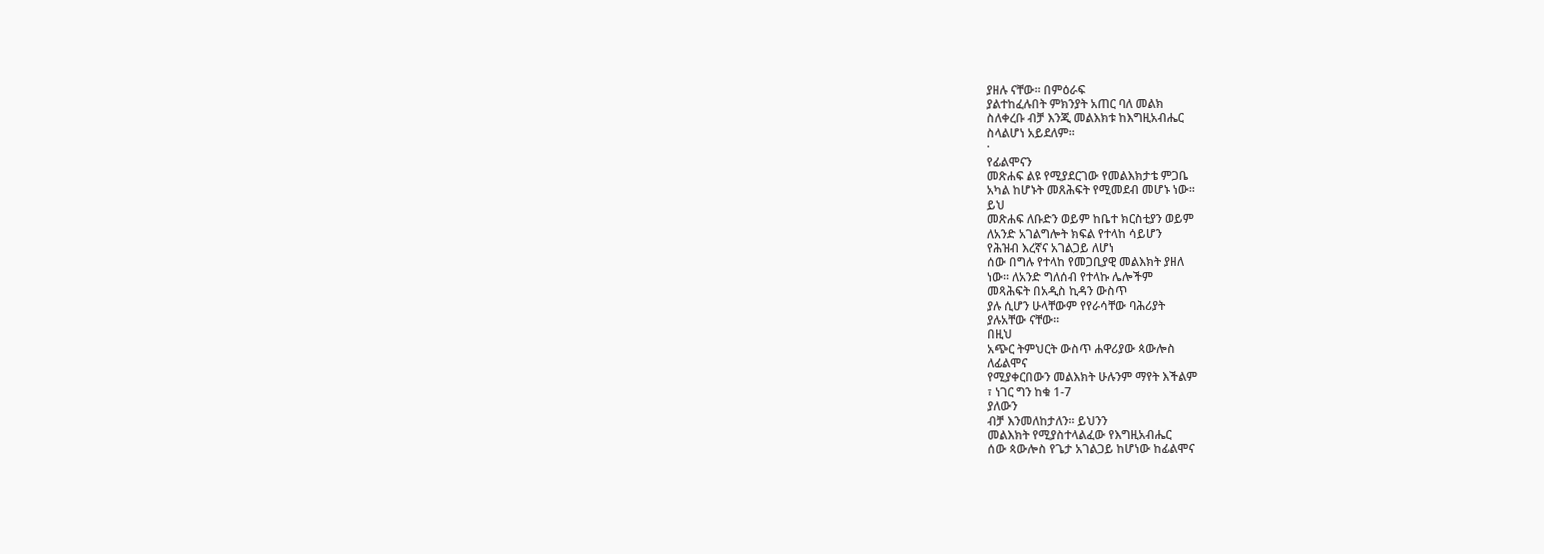ያዘሉ ናቸው፡፡ በምዕራፍ
ያልተከፈሉበት ምክንያት አጠር ባለ መልክ
ስለቀረቡ ብቻ እንጂ መልእክቱ ከእግዚአብሔር
ስላልሆነ አይደለም፡፡
·
የፊልሞናን
መጽሐፍ ልዩ የሚያደርገው የመልእክታቴ ምጋቤ
አካል ከሆኑት መጸሕፍት የሚመደብ መሆኑ ነው፡፡
ይህ
መጽሐፍ ለቡድን ወይም ከቤተ ክርስቲያን ወይም
ለአንድ አገልግሎት ክፍል የተላከ ሳይሆን
የሕዝብ እረኛና አገልጋይ ለሆነ
ሰው በግሉ የተላከ የመጋቢያዊ መልእክት ያዘለ
ነው፡፡ ለአንድ ግለሰብ የተላኩ ሌሎችም
መጻሕፍት በአዲስ ኪዳን ውስጥ
ያሉ ሲሆን ሁላቸውም የየራሳቸው ባሕሪያት
ያሉአቸው ናቸው፡፡
በዚህ
አጭር ትምህርት ውስጥ ሐዋሪያው ጳውሎስ
ለፊልሞና
የሚያቀርበውን መልእክት ሁሉንም ማየት እችልም
፣ ነገር ግን ከቁ 1-7
ያለውን
ብቻ እንመለከታለን፡፡ ይህንን
መልእክት የሚያስተላልፈው የእግዚአብሔር
ሰው ጳውሎስ የጌታ አገልጋይ ከሆነው ከፊልሞና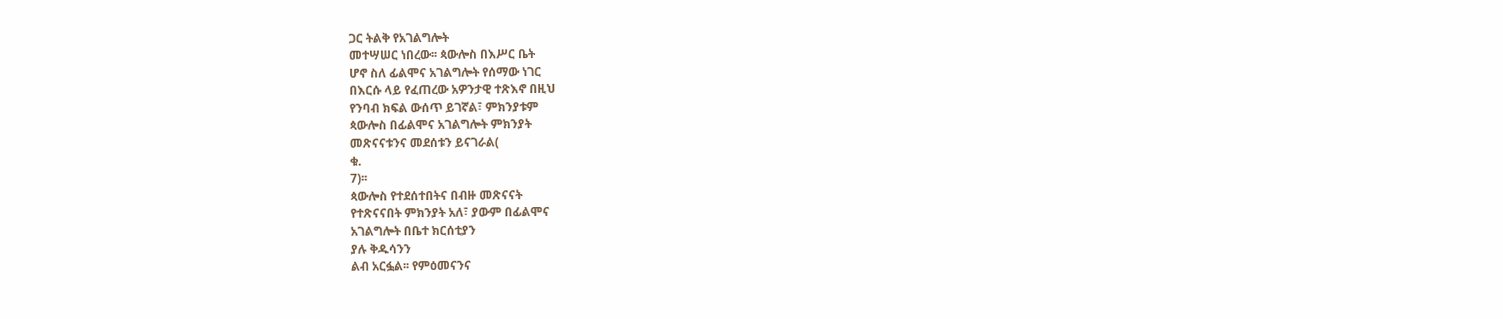ጋር ትልቅ የአገልግሎት
መተሣሠር ነበረው፡፡ ጳውሎስ በእሥር ቤት
ሆኖ ስለ ፊልሞና አገልግሎት የሰማው ነገር
በእርሱ ላይ የፈጠረው አዎንታዊ ተጽእኖ በዚህ
የንባብ ክፍል ውሰጥ ይገኛል፣ ምክንያቱም
ጳውሎስ በፊልሞና አገልግሎት ምክንያት
መጽናናቱንና መደሰቱን ይናገራል(
ቁ.
7)፡፡
ጳውሎስ የተደሰተበትና በብዙ መጽናናት
የተጽናናበት ምክንያት አለ፣ ያውም በፊልሞና
አገልግሎት በቤተ ክርሰቲያን
ያሉ ቅዱሳንን
ልብ አርፏል፡፡ የምዕመናንና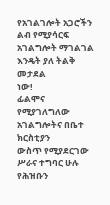የአገልገሎት አጋሮችን ልብ የሚያሳርፍ
አገልግሎት ማገልገል እንዴት ያለ ትልቅ መታደል
ነው!
ፊልሞና
የሚያገለግለው አገልግሎትና በቤተ ክርስቲያን
ውስጥ የሚያደርገው ሥራና ተግባር ሁሉ የሕዝቡን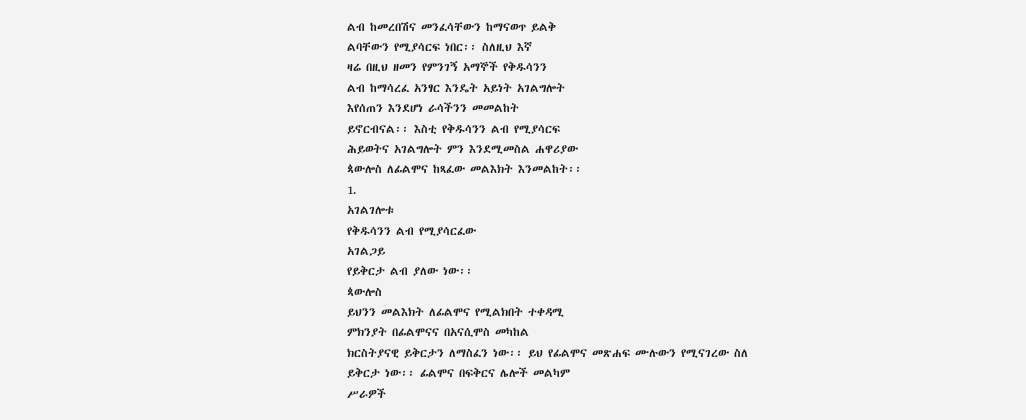ልብ ከመረበሽና መንፈሳቸውን ከማናወጥ ይልቅ
ልባቸውን የሚያሳርፍ ነበር፡፡ ስለዚህ እኛ
ዛሬ በዚህ ዘመን የምንገኝ አማኞች የቅዱሳንን
ልብ ከማሳረፈ አንፃር እንዴት አይነት አገልግሎት
እየሰጠን እንደሆነ ራሳችንን መመልከት
ይኖርብናል፡፡ እስቲ የቅዱሳንን ልብ የሚያሳርፍ
ሕይወትና አገልግሎት ምን እንደሚመስል ሐዋሪያው
ጳውሎስ ለፊልሞና ከጻፈው መልእክት እንመልከት፡፡
1.
አገልገሎቱ
የቅዱሳንን ልብ የሚያሳርፈው
አገልጋይ
የይቅርታ ልብ ያለው ነው፡፡
ጳውሎስ
ይህንን መልእክት ለፊልሞና የሚልክበት ተቀዳሚ
ምክንያት በፊልሞናና በአናሲሞስ መካከል
ክርስትያናዊ ይቅርታን ለማስፈን ነው፡፡ ይህ የፊልሞና መጽሐፍ ሙሉውን የሚናገረው ስለ
ይቅርታ ነው፡፡ ፊልሞና በፍቅርና ሌሎች መልካም
ሥራዎች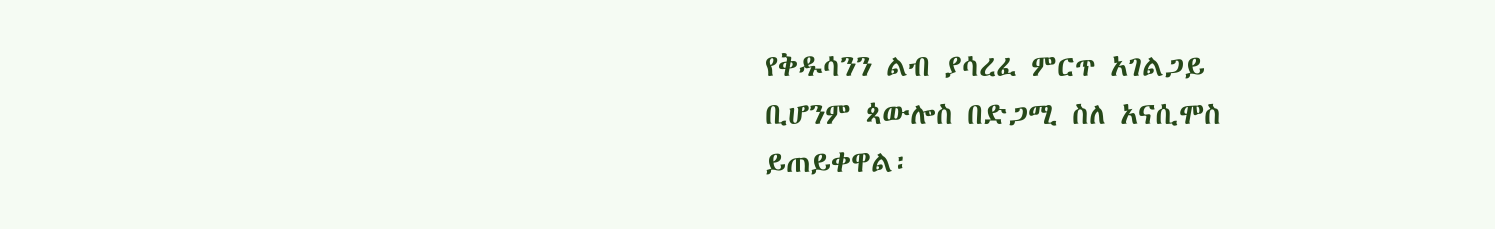የቅዱሳንን ልብ ያሳረፈ ምርጥ አገልጋይ
ቢሆንም ጳውሎስ በድጋሚ ስለ አናሲሞስ
ይጠይቀዋል፡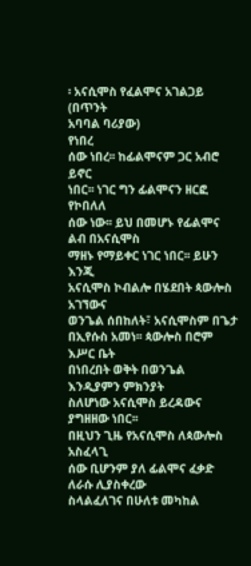፡ አናሲሞስ የፈልሞና አገልጋይ
(በጥንት
አባባል ባሪያው)
የነበረ
ሰው ነበረ፡፡ ከፊልሞናም ጋር አብሮ ይኖር
ነበር፡፡ ነገር ግን ፊልሞናን ዘርፎ የኮበለለ
ሰው ነው፡፡ ይህ በመሆኑ የፊልሞና ልብ በአናሲሞስ
ማዘኑ የማይቀር ነገር ነበር፡፡ ይሁን እንጂ
አናሲሞስ ኮብልሎ በሄደበት ጳውሎስ አገኘውና
ወንጌል ሰበከለት፣ አናሲሞስም በጌታ
በኢየሱስ አመነ፡፡ ጳውሎስ በሮም እሥር ቤት
በነበረበት ወቅት በወንጌል እንዲያምን ምክንያት
ስለሆነው አናሲሞስ ይረዳውና ያግዘዘው ነበር፡፡
በዚህን ጊዜ የአናሲሞስ ለጳውሎስ አስፈላጊ
ሰው ቢሆንም ያለ ፊልሞና ፈቃድ ለራሱ ሊያስቀረው
ስላልፈለገና በሁለቱ መካከል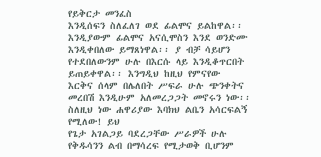የይቅርታ መንፈስ
እንዲሰፍን ስለፈለገ ወደ ፊልሞና ይልከዋል፡፡
እንዲያውም ፊልሞና አናሲሞስን እንደ ወንድሙ
እንዲቀበለው ይማጸነዋል፡፡ ያ ብቻ ሳይሆን
የተደበለውንም ሁሉ በእርሱ ላይ እንዲቆጥርበት
ይጠይቀዋል፡፡ እንግዲህ ከዚህ የምናየው
እርቅና ሰላም በሌለበት ሥፍራ ሁሉ ጭንቀትና
መረበሽ እንዲሁም አለመረጋጋት መኖሩን ነው፡፡
ስለዚህ ነው ሐዋሪያው እባክህ ልቤን አሳርፍልኝ
የሚለው! ይህ
የጌታ አገልጋይ ባደረጋቸው ሥራዎች ሁሉ
የቅዱሳንን ልብ በማሳረፍ የሚታወቅ ቢሆንም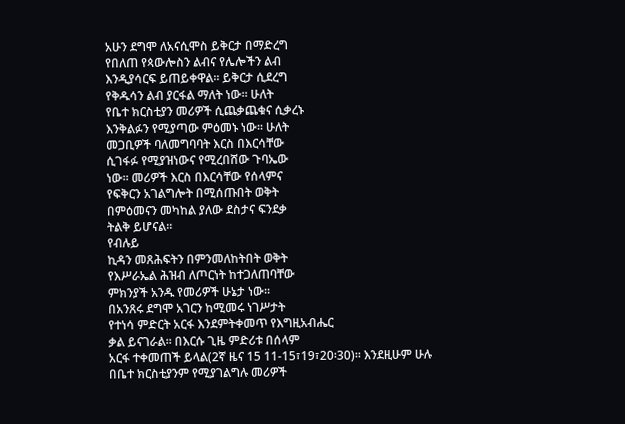አሁን ደግሞ ለአናሲሞስ ይቅርታ በማድረግ
የበለጠ የጳውሎስን ልብና የሌሎችን ልብ
እንዲያሳርፍ ይጠይቀዋል፡፡ ይቅርታ ሲደረግ
የቅዱሳን ልብ ያርፋል ማለት ነው፡፡ ሁለት
የቤተ ክርስቲያን መሪዎች ሲጨቃጨቁና ሲቃረኑ
እንቅልፉን የሚያጣው ምዕመኑ ነው፡፡ ሁለት
መጋቢዎች ባለመግባባት እርስ በእርሳቸው
ሲገፋፉ የሚያዝነውና የሚረበሸው ጉባኤው
ነው፡፡ መሪዎች እርስ በእርሳቸው የሰላምና
የፍቅርን አገልግሎት በሚሰጡበት ወቅት
በምዕመናን መካከል ያለው ደስታና ፍንደቃ
ትልቅ ይሆናል፡፡
የብሉይ
ኪዳን መጸሕፍትን በምንመለከትበት ወቅት
የእሥራኤል ሕዝብ ለጦርነት ከተጋለጠባቸው
ምክንያች አንዱ የመሪዎች ሁኔታ ነው፡፡
በአንጸሩ ደግሞ አገርን ከሚመሩ ነገሥታት
የተነሳ ምድርት አርፋ እንደምትቀመጥ የእግዚአብሔር
ቃል ይናገራል፡፡ በእርሱ ጊዜ ምድሪቱ በሰላም
አርፋ ተቀመጠች ይላል(2ኛ ዜና 15 11-15፣19፣20፡30)፡፡ እንደዚሁም ሁሉ
በቤተ ክርስቲያንም የሚያገልግሉ መሪዎች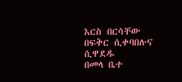እርስ በርሳቸው በፍቅር ሲቀባበሉና ሲዋደዱ
በመላ ቤተ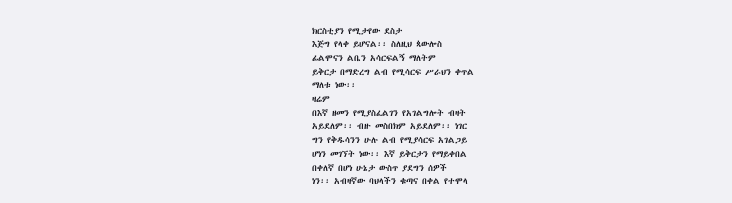ክርስቲያን የሚታየው ደስታ
እጅግ የላቀ ይሆናል፡፡ ስለዚህ ጳውሎስ
ፊልሞናን ልቤን አሳርፍልኝ ማለትም
ይቅርታ በማድረግ ልብ የሚሳርፍ ሥራህን ቀጥል
ማለቱ ነው፡፡
ዛሬም
በእኛ ዘመን የሚያስፈልገን የአገልግሎት ብዛት
አይደለም፡፡ ብዙ መስበክም አይደለም፡፡ ነገር
ግን የቅዱሳንን ሁሉ ልብ የሚያሳርፍ አገልጋይ
ሆነን መገኘት ነው፡፡ እኛ ይቅርታን የማይቀበል
በቀለኛ በሆነ ሁኔታ ውስጥ ያደግን ሰዎች
ነን፡፡ አብዛኛው ባህላችን ቁጣና በቀል የተሞላ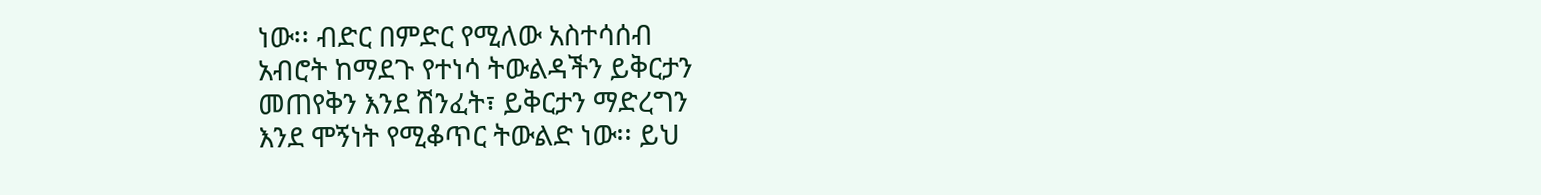ነው፡፡ ብድር በምድር የሚለው አስተሳሰብ
አብሮት ከማደጉ የተነሳ ትውልዳችን ይቅርታን
መጠየቅን እንደ ሽንፈት፣ ይቅርታን ማድረግን
እንደ ሞኝነት የሚቆጥር ትውልድ ነው፡፡ ይህ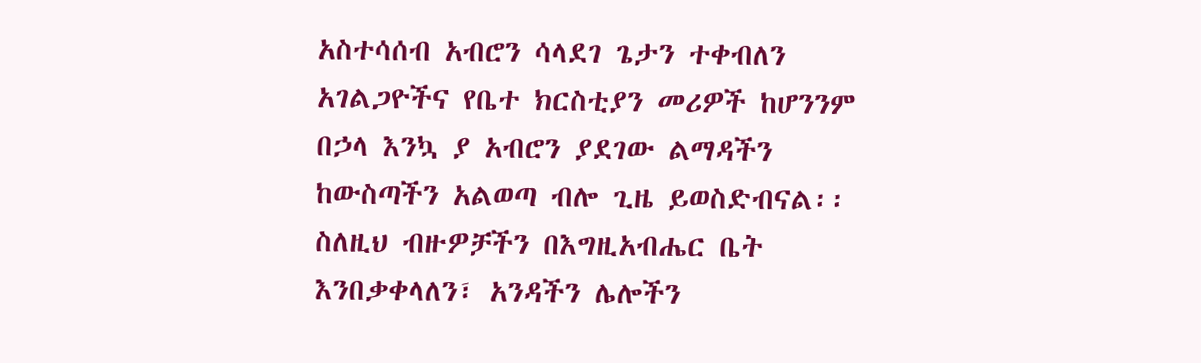አስተሳሰብ አብሮን ሳላደገ ጌታን ተቀብለን
አገልጋዮችና የቤተ ክርስቲያን መሪዎች ከሆንንም
በኃላ እንኳ ያ አብሮን ያደገው ልማዳችን
ከውስጣችን አልወጣ ብሎ ጊዜ ይወስድብናል፡፡
ስለዚህ ብዙዎቻችን በእግዚአብሔር ቤት
እንበቃቀላለን፣ አንዳችን ሌሎችን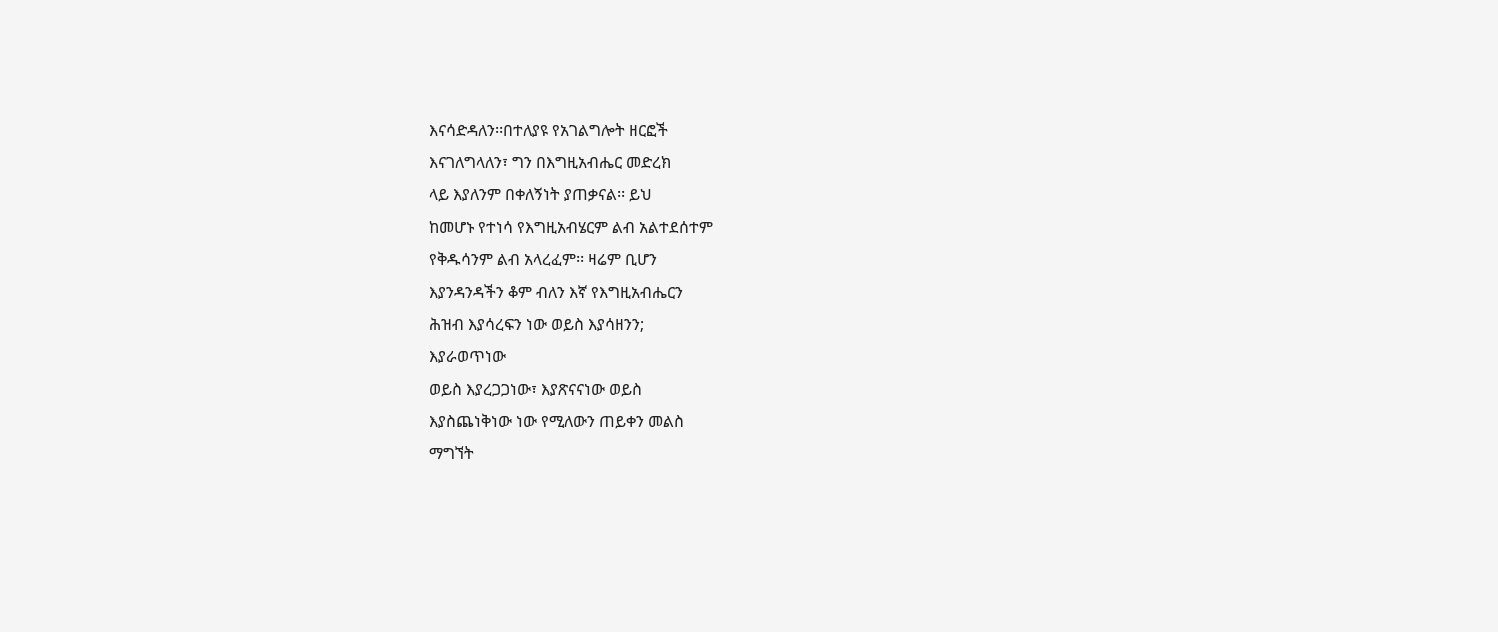እናሳድዳለን፡፡በተለያዩ የአገልግሎት ዘርፎች
እናገለግላለን፣ ግን በእግዚአብሔር መድረክ
ላይ እያለንም በቀለኝነት ያጠቃናል፡፡ ይህ
ከመሆኑ የተነሳ የእግዚአብሄርም ልብ አልተደሰተም
የቅዱሳንም ልብ አላረፈም፡፡ ዛሬም ቢሆን
እያንዳንዳችን ቆም ብለን እኛ የእግዚአብሔርን
ሕዝብ እያሳረፍን ነው ወይስ እያሳዘንን;
እያራወጥነው
ወይስ እያረጋጋነው፣ እያጽናናነው ወይስ
እያስጨነቅነው ነው የሚለውን ጠይቀን መልስ
ማግኘት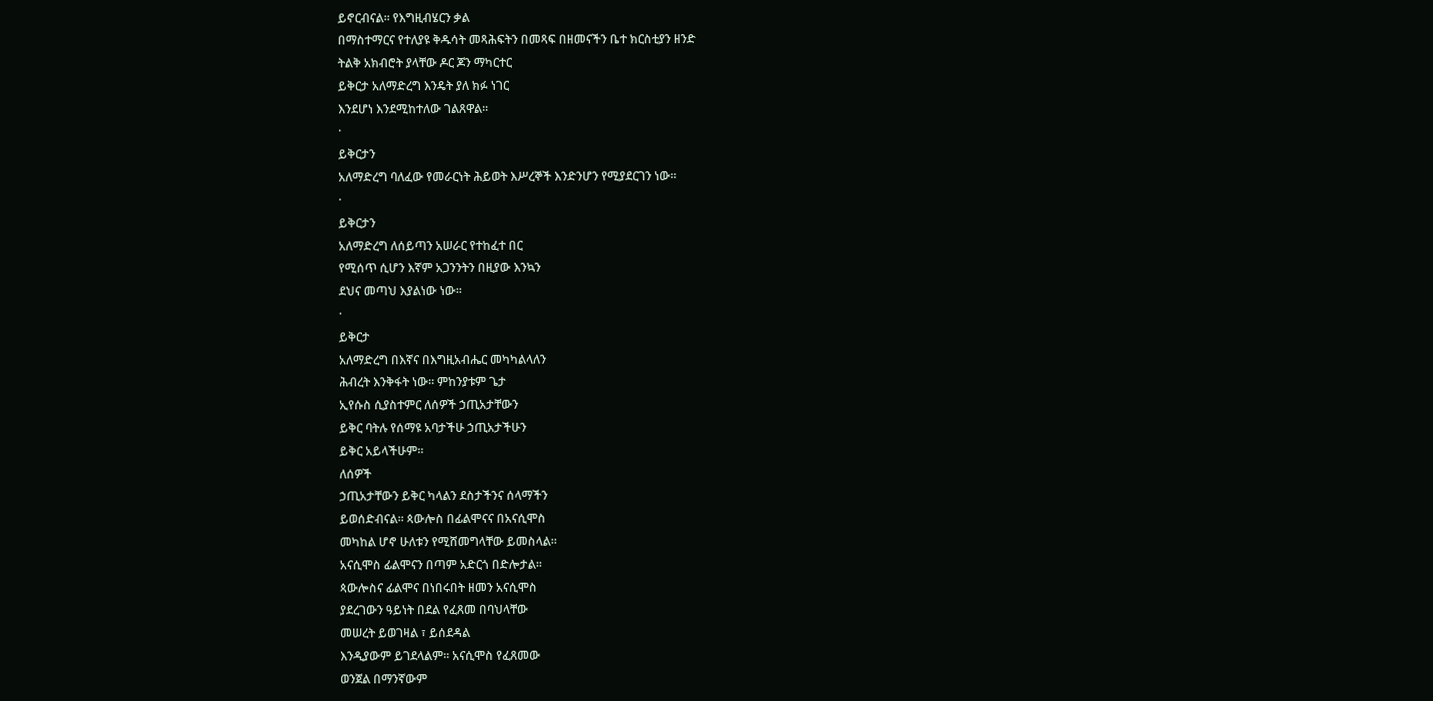ይኖርብናል፡፡ የእግዚብሄርን ቃል
በማስተማርና የተለያዩ ቅዱሳት መጻሕፍትን በመጻፍ በዘመናችን ቤተ ክርስቲያን ዘንድ
ትልቅ አክብሮት ያላቸው ዶር ጆን ማካርተር
ይቅርታ አለማድረግ እንዴት ያለ ክፉ ነገር
እንደሆነ እንደሚከተለው ገልጸዋል፡፡
·
ይቅርታን
አለማድረግ ባለፈው የመራርነት ሕይወት እሥረኞች እንድንሆን የሚያደርገን ነው፡፡
·
ይቅርታን
አለማድረግ ለሰይጣን አሠራር የተከፈተ በር
የሚሰጥ ሲሆን እኛም አጋንንትን በዚያው እንኳን
ደህና መጣህ እያልነው ነው፡፡
·
ይቅርታ
አለማድረግ በእኛና በእግዚአብሔር መካካልላለን
ሕብረት እንቅፋት ነው፡፡ ምከንያቱም ጌታ
ኢየሱስ ሲያስተምር ለሰዎች ኃጢአታቸውን
ይቅር ባትሉ የሰማዩ አባታችሁ ኃጢአታችሁን
ይቅር አይላችሁም፡፡
ለሰዎች
ኃጢአታቸውን ይቅር ካላልን ደስታችንና ሰላማችን
ይወሰድብናል፡፡ ጳውሎስ በፊልሞናና በአናሲሞስ
መካከል ሆኖ ሁለቱን የሚሸመግላቸው ይመስላል፡፡
አናሲሞስ ፊልሞናን በጣም አድርጎ በድሎታል፡፡
ጳውሎስና ፊልሞና በነበሩበት ዘመን አናሲሞስ
ያደረገውን ዓይነት በደል የፈጸመ በባህላቸው
መሠረት ይወገዛል ፣ ይሰደዳል
እንዲያውም ይገደላልም፡፡ አናሲሞስ የፈጸመው
ወንጀል በማንኛውም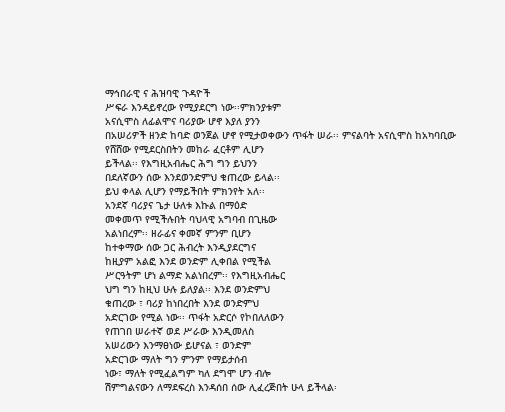ማኅበራዊ ና ሕዝባዊ ጉዳዮች
ሥፍራ እንዳይኖረው የሚያደርግ ነው፡፡ምክንያቱም
አናሲሞስ ለፊልሞና ባሪያው ሆኖ እያለ ያንን
በአሠሪዎች ዘንድ ከባድ ወንጀል ሆኖ የሚታወቀውን ጥፋት ሠራ፡፡ ምናልባት አናሲሞስ ከአካባቢው
የሸሸው የሚደርስበትን መከራ ፈርቶም ሊሆን
ይችላል፡፡ የእግዚአብሔር ሕግ ግን ይህንን
በደለኛውን ሰው እንደወንድምህ ቁጠረው ይላል፡፡
ይህ ቀላል ሊሆን የማይችበት ምክንየት አለ፡፡
አንደኛ ባሪያና ጌታ ሁለቱ እኩል በማዕድ
መቀመጥ የሚችሉበት ባህላዊ አግባብ በጊዜው
አልነበረም፡፡ ዘራፊና ቀመኛ ምንም ቢሆን
ከተቀማው ሰው ጋር ሕብረት እንዲያደርግና
ከዚያም አልፎ እንደ ወንድም ሊቀበል የሚችል
ሥርዓትም ሆነ ልማድ አልነበረም፡፡ የእግዚአብሔር
ህግ ግን ከዚህ ሁሉ ይለያል፡፡ እንደ ወንድምህ
ቁጠረው ፣ ባሪያ ከነበረበት እንደ ወንድምህ
አድርገው የሚል ነው፡፡ ጥፋት አድርሶ የኮበለለውን
የጠገበ ሠራተኛ ወደ ሥራው እንዲመለስ
አሠሪውን እንማፀነው ይሆናል ፣ ወንድም
አድርገው ማለት ግን ምንም የማይታሰብ
ነው፣ ማለት የሚፈልግም ካለ ደግሞ ሆን ብሎ
ሽምግልናውን ለማደፍረስ እንዳሰበ ሰው ሊፈረጅበት ሁላ ይችላል፡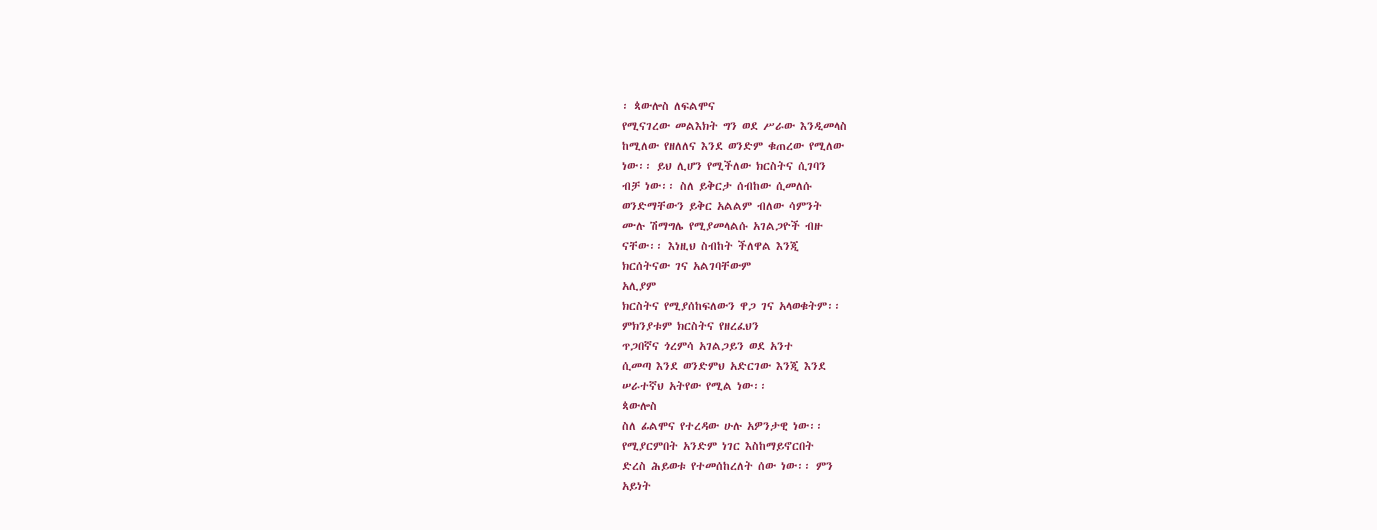፡ ጳውሎስ ለፍልሞና
የሚናገረው መልእክት ግን ወደ ሥራው እንዲመላስ
ከሚለው የዘለለና እንደ ወንድም ቁጠረው የሚለው
ነው፡፡ ይህ ሊሆን የሚችለው ክርስትና ሲገባን
ብቻ ነው፡፡ ስለ ይቅርታ ሰብከው ሲመለሱ
ወንድማቸውን ይቅር አልልም ብለው ሳምንት
ሙሉ ሽማግሌ የሚያመላልሱ አገልጋዮች ብዙ
ናቸው፡፡ እነዚህ ስብከት ችለዋል እንጂ
ክርሰትናው ገና አልገባቸውም
አሊያም
ክርስትና የሚያሰከፍለውን ዋጋ ገና አላወቁትም፡፡
ምክንያቱም ክርስትና የዘረፈህን
ጥጋበኛና ጎረምሳ አገልጋይን ወደ አንተ
ሲመጣ እንደ ወንድምህ አድርገው እንጂ እንደ
ሠራተኛህ አትየው የሚል ነው፡፡
ጳውሎስ
ስለ ፊልሞና የተረዳው ሁሉ አዎንታዊ ነው፡፡
የሚያርምበት አንድም ነገር እስከማይኖርበት
ድረስ ሕይወቱ የተመሰከረለት ሰው ነው፡፡ ምን
አይነት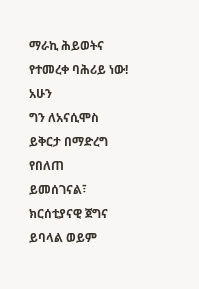ማራኪ ሕይወትና የተመረቀ ባሕሪይ ነው!
አሁን
ግን ለአናሲሞስ ይቅርታ በማድረግ የበለጠ
ይመሰገናል፣ ክርሰቲያናዊ ጀግና ይባላል ወይም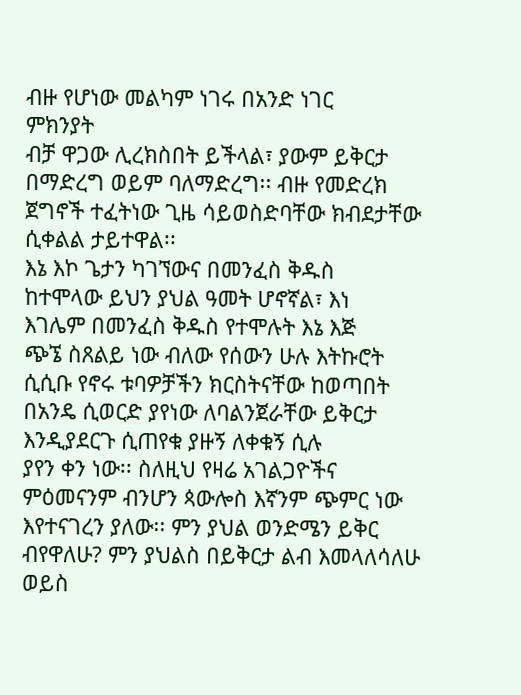ብዙ የሆነው መልካም ነገሩ በአንድ ነገር
ምክንያት
ብቻ ዋጋው ሊረክስበት ይችላል፣ ያውም ይቅርታ
በማድረግ ወይም ባለማድረግ፡፡ ብዙ የመድረክ
ጀግኖች ተፈትነው ጊዜ ሳይወስድባቸው ክብደታቸው ሲቀልል ታይተዋል፡፡
እኔ እኮ ጌታን ካገኘውና በመንፈስ ቅዱስ
ከተሞላው ይህን ያህል ዓመት ሆኖኛል፣ እነ
እገሌም በመንፈስ ቅዱስ የተሞሉት እኔ እጅ
ጭኜ ስጸልይ ነው ብለው የሰውን ሁሉ እትኩሮት
ሲሲቡ የኖሩ ቱባዎቻችን ክርስትናቸው ከወጣበት
በአንዴ ሲወርድ ያየነው ለባልንጀራቸው ይቅርታ
እንዲያደርጉ ሲጠየቁ ያዙኝ ለቀቁኝ ሲሉ
ያየን ቀን ነው፡፡ ስለዚህ የዛሬ አገልጋዮችና ምዕመናንም ብንሆን ጳውሎስ እኛንም ጭምር ነው እየተናገረን ያለው፡፡ ምን ያህል ወንድሜን ይቅር ብየዋለሁ? ምን ያህልስ በይቅርታ ልብ እመላለሳለሁ ወይስ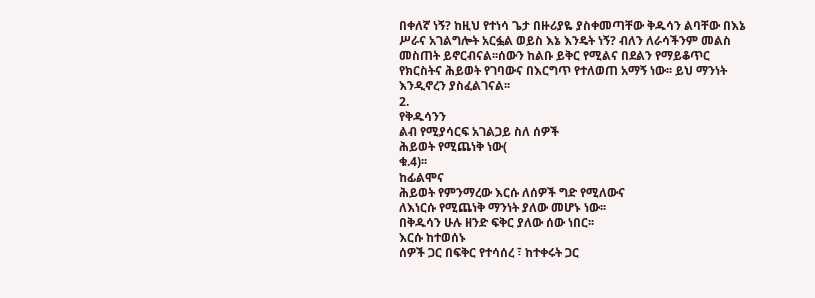በቀለኛ ነኝ? ከዚህ የተነሳ ጌታ በዙሪያዬ ያስቀመጣቸው ቅዱሳን ልባቸው በእኔ ሥራና አገልግሎት አርፏል ወይስ እኔ እንዴት ነኝ? ብለን ለራሳችንም መልስ መስጠት ይኖርብናል፡፡ሰውን ከልቡ ይቅር የሚልና በደልን የማይቆጥር የክርስትና ሕይወት የገባውና በእርግጥ የተለወጠ አማኝ ነው፡፡ ይህ ማንነት እንዲኖረን ያስፈልገናል፡፡
2.
የቅዱሳንን
ልብ የሚያሳርፍ አገልጋይ ስለ ሰዎች
ሕይወት የሚጨነቅ ነው(
ቁ.4)፡፡
ከፊልሞና
ሕይወት የምንማረው እርሱ ለሰዎች ግድ የሚለውና
ለእነርሱ የሚጨነቅ ማንነት ያለው መሆኑ ነው፡፡
በቅዱሳን ሁሉ ዘንድ ፍቅር ያለው ሰው ነበር፡፡
እርሱ ከተወሰኑ
ሰዎች ጋር በፍቅር የተሳሰረ ፣ ከተቀሩት ጋር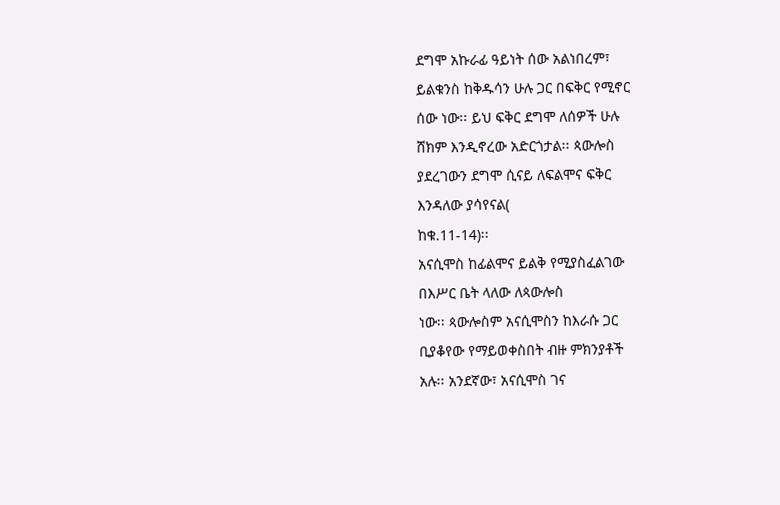ደግሞ አኩራፊ ዓይነት ሰው አልነበረም፣
ይልቁንስ ከቅዱሳን ሁሉ ጋር በፍቅር የሚኖር
ሰው ነው፡፡ ይህ ፍቅር ደግሞ ለሰዎች ሁሉ
ሸክም እንዲኖረው አድርጎታል፡፡ ጳውሎስ
ያደረገውን ደግሞ ሲናይ ለፍልሞና ፍቅር
እንዳለው ያሳየናል(
ከቁ.11-14)፡፡
አናሲሞስ ከፊልሞና ይልቅ የሚያስፈልገው
በእሥር ቤት ላለው ለጳውሎስ
ነው፡፡ ጳውሎስም አናሲሞስን ከእራሱ ጋር
ቢያቆየው የማይወቀስበት ብዙ ምክንያቶች
አሉ፡፡ አንደኛው፣ አናሲሞስ ገና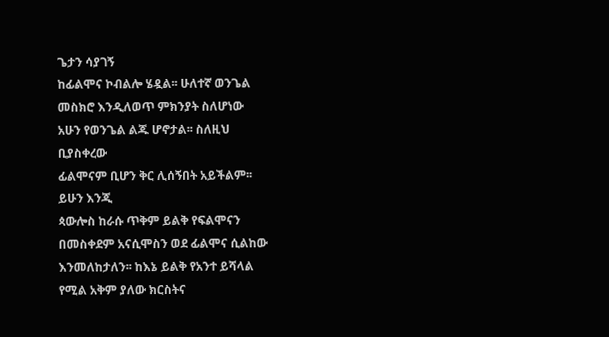ጌታን ሳያገኝ
ከፊልሞና ኮብልሎ ሄዷል፡፡ ሁለተኛ ወንጌል
መስክሮ እንዲለወጥ ምክንያት ስለሆነው
አሁን የወንጌል ልጁ ሆኖታል፡፡ ስለዚህ
ቢያስቀረው
ፊልሞናም ቢሆን ቅር ሊሰኝበት አይችልም፡፡
ይሁን እንጂ
ጳውሎስ ከራሱ ጥቅም ይልቅ የፍልሞናን
በመስቀደም አናሲሞስን ወደ ፊልሞና ሲልከው
እንመለከታለን፡፡ ከእኔ ይልቅ የአንተ ይሻላል
የሚል አቅም ያለው ክርስትና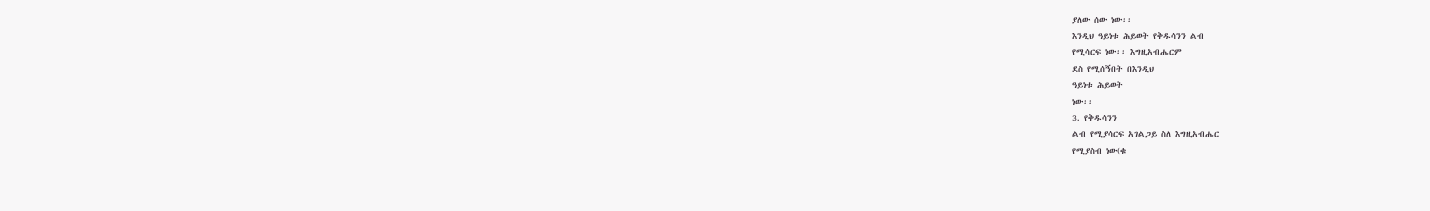ያለው ሰው ነው፡፡
እንዲህ ዓይነቱ ሕይወት የቅዱሳንን ልብ
የሚሳርፍ ነው፡፡ እግዚአብሔርም
ደስ የሚሰኝበት በእንዲህ
ዓይነቱ ሕይወት
ነው፡፡
3. የቅዱሳንን
ልብ የሚያሳርፍ አገልጋይ ስለ እግዚአብሔር
የሚያስብ ነው(ቁ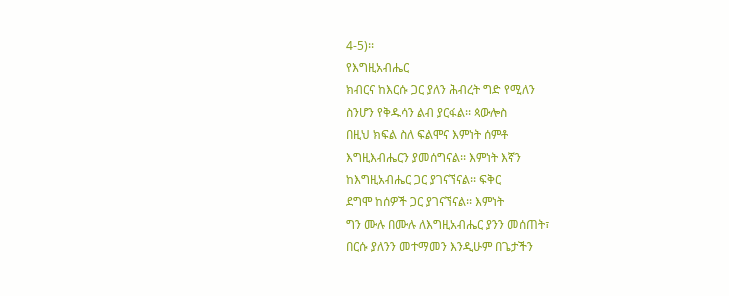4-5)፡፡
የእግዚአብሔር
ክብርና ከእርሱ ጋር ያለን ሕብረት ግድ የሚለን
ስንሆን የቅዱሳን ልብ ያርፋል፡፡ ጳውሎስ
በዚህ ክፍል ስለ ፍልሞና እምነት ሰምቶ
እግዚእብሔርን ያመሰግናል፡፡ እምነት እኛን
ከእግዚአብሔር ጋር ያገናኘናል፡፡ ፍቅር
ደግሞ ከሰዎች ጋር ያገናኘናል፡፡ እምነት
ግን ሙሉ በሙሉ ለእግዚአብሔር ያንን መሰጠት፣
በርሱ ያለንን መተማመን እንዲሁም በጌታችን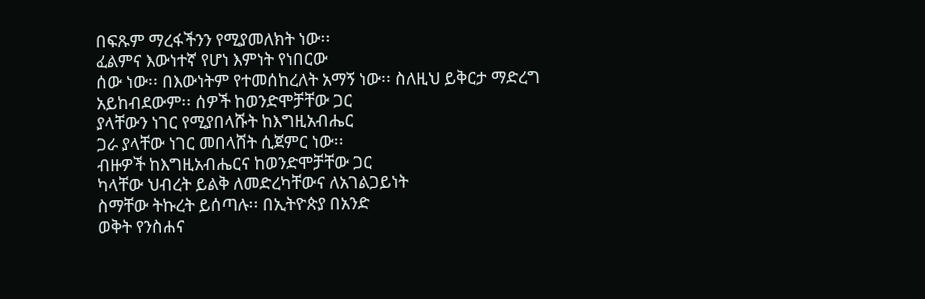በፍጹም ማረፋችንን የሚያመለክት ነው፡፡
ፈልምና እውነተኛ የሆነ እምነት የነበርው
ሰው ነው፡፡ በእውነትም የተመሰከረለት አማኝ ነው፡፡ ስለዚህ ይቅርታ ማድረግ
አይከብደውም፡፡ ሰዎች ከወንድሞቻቸው ጋር
ያላቸውን ነገር የሚያበላሹት ከእግዚአብሔር
ጋራ ያላቸው ነገር መበላሸት ሲጀምር ነው፡፡
ብዙዎች ከእግዚአብሔርና ከወንድሞቻቸው ጋር
ካላቸው ህብረት ይልቅ ለመድረካቸውና ለአገልጋይነት
ስማቸው ትኩረት ይሰጣሉ፡፡ በኢትዮጵያ በአንድ
ወቅት የንስሐና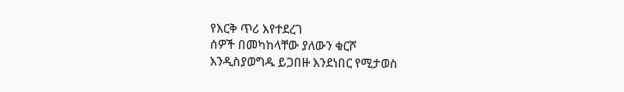የእርቅ ጥሪ እየተደረገ
ሰዎች በመካከላቸው ያለውን ቁርሾ
እንዲስያወግዱ ይጋበዙ እንደነበር የሚታወስ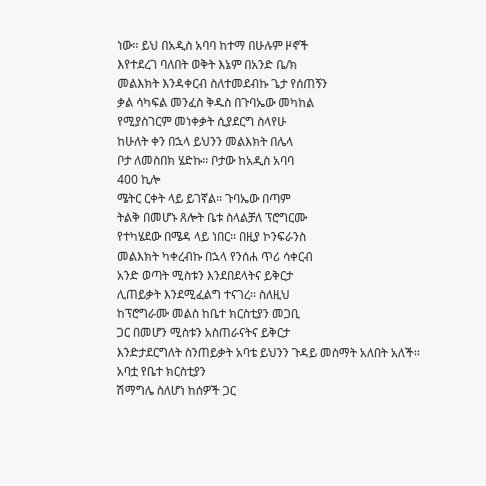ነው፡፡ ይህ በአዲስ አባባ ከተማ በሁሉም ዞኖች
እየተደረገ ባለበት ወቅት እኔም በአንድ ቤ/ክ
መልእክት እንዳቀርብ ስለተመደብኩ ጌታ የሰጠኝን
ቃል ሳካፍል መንፈስ ቅዱስ በጉባኤው መካከል
የሚያስገርም መነቀቃት ሲያደርግ ስላየሁ
ከሁለት ቀን በኋላ ይህንን መልእክት በሌላ
ቦታ ለመስበክ ሄድኩ፡፡ ቦታው ከአዲስ አባባ
400 ኪሎ
ሜትር ርቀት ላይ ይገኛል፡፡ ጉባኤው በጣም
ትልቅ በመሆኑ ጸሎት ቤቱ ስላልቻለ ፕሮግርሙ
የተካሄደው በሜዳ ላይ ነበር፡፡ በዚያ ኮንፍራንስ
መልእክት ካቀረብኩ በኋላ የንሰሐ ጥሪ ሳቀርብ
አንድ ወጣት ሚስቱን እንደበደላትና ይቅርታ
ሊጠይቃት እንደሚፈልግ ተናገረ፡፡ ስለዚህ
ከፕሮግራሙ መልስ ከቤተ ክርስቲያን መጋቢ
ጋር በመሆን ሚስቱን አስጠራናትና ይቅርታ
እንድታደርግለት ስንጠይቃት አባቴ ይህንን ጉዳይ መስማት አለበት አለች፡፡ አባቷ የቤተ ክርስቲያን
ሽማግሌ ስለሆነ ከሰዎች ጋር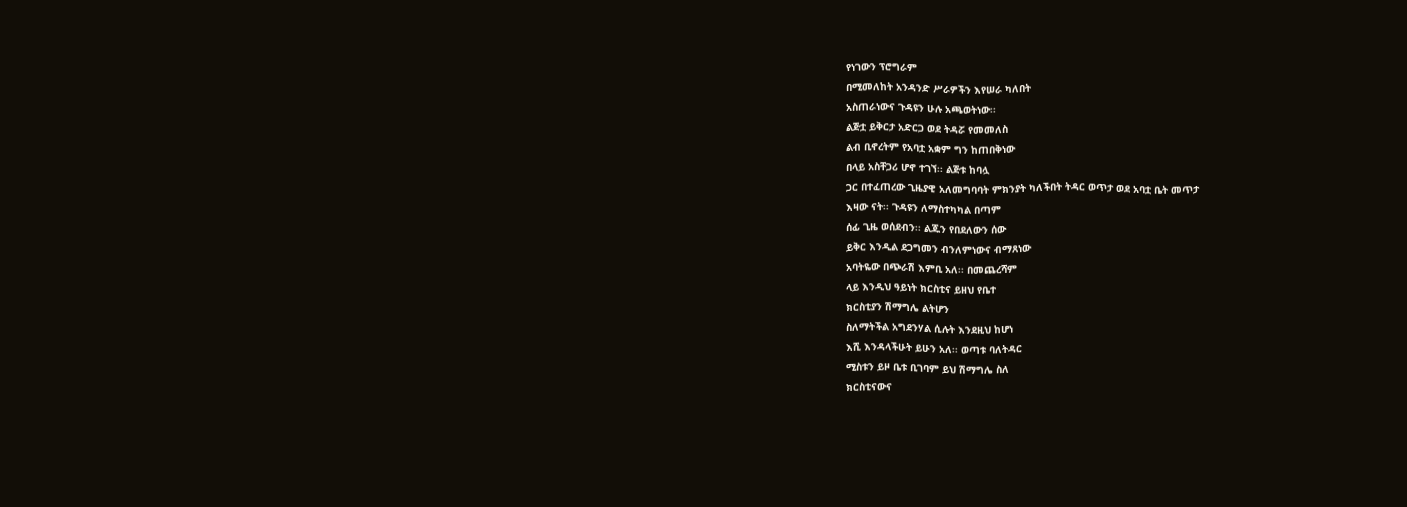የነገውን ፕሮግራም
በሚመለከት አንዳንድ ሥራዎችን እየሠራ ካለበት
አስጠራነውና ጉዳዩን ሁሉ አጫወትነው፡፡
ልጅቷ ይቅርታ አድርጋ ወደ ትዳሯ የመመለስ
ልብ ቢኖረትም የአባቷ አቋም ግን ከጠበቅነው
በላይ አስቸጋሪ ሆኖ ተገኘ፡፡ ልጅቱ ከባሏ
ጋር በተፈጠረው ጊዜያዊ አለመግባባት ምክንያት ካለችበት ትዳር ወጥታ ወደ አባቷ ቤት መጥታ
እዛው ናት፡፡ ጉዳዩን ለማስተካካል በጣም
ሰፊ ጊዜ ወሰደብን፡፡ ልጁን የበደለውን ሰው
ይቅር እንዲል ደጋግመን ብንለምነውና ብማጸነው
አባትዬው በጭራሽ እምቢ አለ፡፡ በመጨረሻም
ላይ እንዲህ ዓይነት ክርስቲና ይዘህ የቤተ
ክርስቲያን ሽማግሌ ልትሆን
ስለማትችል አግደንሃል ሲሉት እንደዚህ ከሆነ
እሺ እንዳላችሁት ይሁን አለ፡፡ ወጣቱ ባለትዳር
ሚስቱን ይዞ ቤቱ ቢገባም ይህ ሽማግሌ ስለ
ክርስቲናውና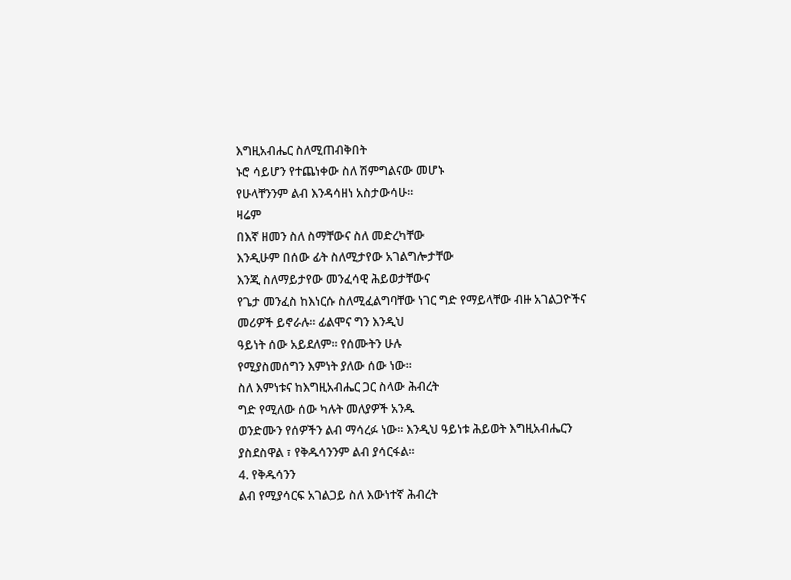እግዚአብሔር ስለሚጠብቅበት
ኑሮ ሳይሆን የተጨነቀው ስለ ሽምግልናው መሆኑ
የሁላቸንንም ልብ እንዳሳዘነ አስታውሳሁ፡፡
ዛሬም
በእኛ ዘመን ስለ ስማቸውና ስለ መድረካቸው
እንዲሁም በሰው ፊት ስለሚታየው አገልግሎታቸው
እንጂ ስለማይታየው መንፈሳዊ ሕይወታቸውና
የጌታ መንፈስ ከእነርሱ ስለሚፈልግባቸው ነገር ግድ የማይላቸው ብዙ አገልጋዮችና
መሪዎች ይኖራሉ፡፡ ፊልሞና ግን እንዲህ
ዓይነት ሰው አይደለም፡፡ የሰሙትን ሁሉ
የሚያስመሰግን እምነት ያለው ሰው ነው፡፡
ስለ እምነቱና ከእግዚአብሔር ጋር ስላው ሕብረት
ግድ የሚለው ሰው ካሉት መለያዎች አንዱ
ወንድሙን የሰዎችን ልብ ማሳረፉ ነው፡፡ እንዲህ ዓይነቱ ሕይወት እግዚአብሔርን
ያስደስዋል ፣ የቅዱሳንንም ልብ ያሳርፋል፡፡
4. የቅዱሳንን
ልብ የሚያሳርፍ አገልጋይ ስለ እውነተኛ ሕብረት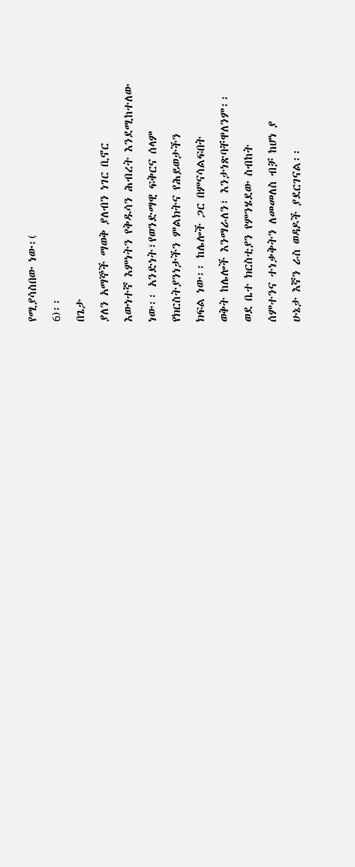የሚያሳስበው ነው፡(
6)፡፡
በጌታ
ያለን አማኞች ማወቅ ያለብን ነገር ቢኖር
እውነተኛ እምነትን የቅዱሳን ሕብረት እንደሚከተለው
ነው፡፡ አንድነት፣የወንድማዊ ፍቅርና ሰላም
የክርስትያንነታችን ምልክትና የሕይወታችን
ክፍል ነው፡፡ ከሌሎች ጋር በምናሳልፍበት
ወቅት ከሌሎች እንማራለን፣ እንታነጽባቸዋለንም፡፡
ወደ ቤተ ክርስቲያን የምንሄደው ስብከት
ሰምተንና ተነቃቅትን ለመመለስ ብቻ ከሆነ ያ
ሁኔታ እኛን ራስ ወዳዶች ያደርገናል፡፡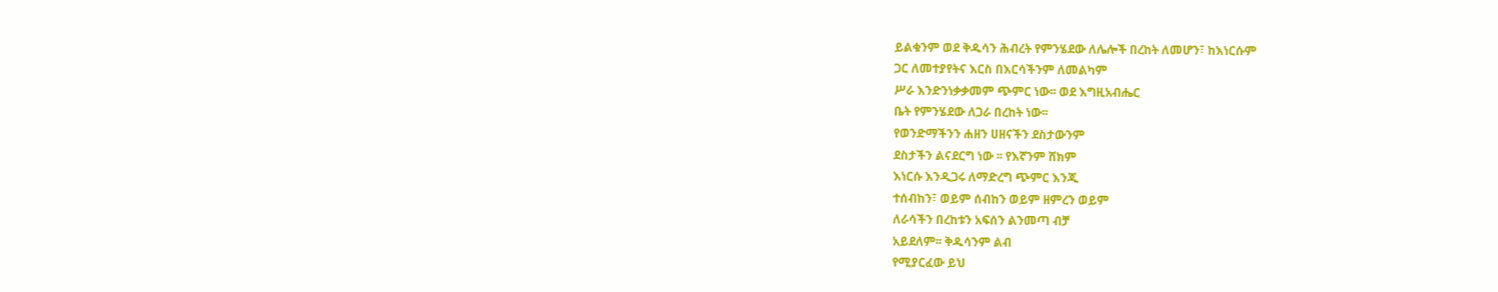ይልቁንም ወደ ቅዱሳን ሕብረት የምንሄደው ለሌሎች በረከት ለመሆን፣ ከእነርሱም
ጋር ለመተያየትና እርስ በእርሳችንም ለመልካም
ሥራ እንድንነቃቃመም ጭምር ነው፡፡ ወደ እግዚአብሔር
ቤት የምንሄደው ለጋራ በረከት ነው፡፡
የወንድማችንን ሐዘን ሀዘናችን ደስታውንም
ደስታችን ልናደርግ ነው ፡፡ የእኛንም ሸክም
እነርሱ እንዲጋሩ ለማድረግ ጭምር እንጂ
ተሰብከን፣ ወይም ሰብከን ወይም ዘምረን ወይም
ለራሳችን በረከቱን አፍሰን ልንመጣ ብቻ
አይደለም፡፡ ቅዱሳንም ልብ
የሚያርፈው ይህ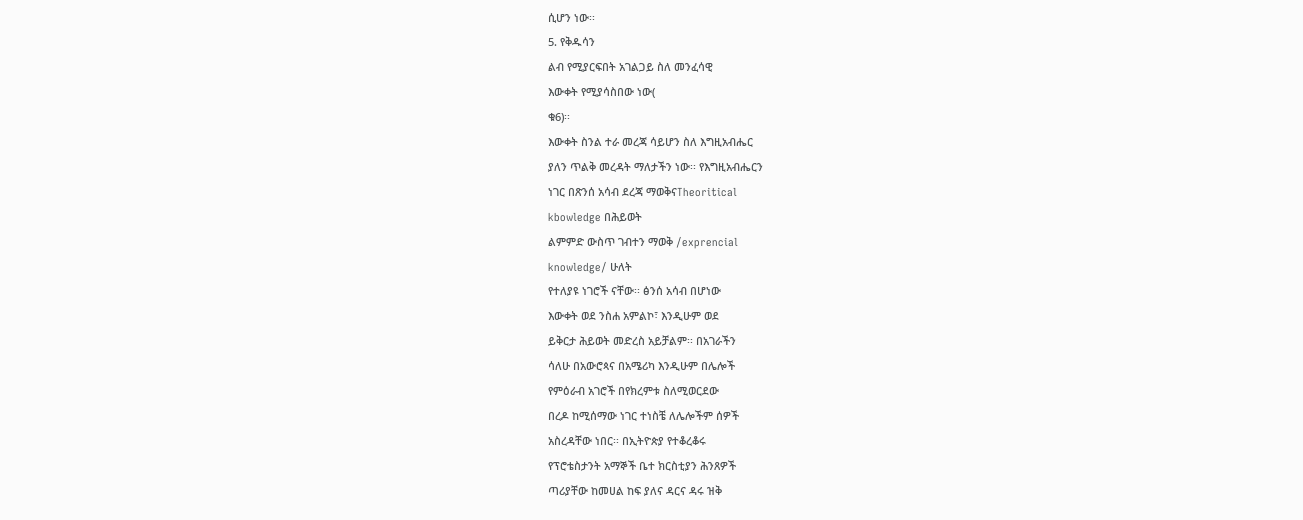ሲሆን ነው፡፡
5. የቅዱሳን
ልብ የሚያርፍበት አገልጋይ ስለ መንፈሳዊ
እውቀት የሚያሳስበው ነው(
ቁ6)፡፡
እውቀት ስንል ተራ መረጃ ሳይሆን ስለ እግዚአብሔር
ያለን ጥልቅ መረዳት ማለታችን ነው፡፡ የእግዚአብሔርን
ነገር በጽንሰ አሳብ ደረጃ ማወቅናTheoritical
kbowledge በሕይወት
ልምምድ ውስጥ ገብተን ማወቅ /exprencial
knowledge/ ሁለት
የተለያዩ ነገሮች ናቸው፡፡ ፅንሰ አሳብ በሆነው
እውቀት ወደ ንስሐ አምልኮ፣ እንዲሁም ወደ
ይቅርታ ሕይወት መድረስ አይቻልም፡፡ በአገራችን
ሳለሁ በአውሮጳና በአሜሪካ እንዲሁም በሌሎች
የምዕራብ አገሮች በየክረምቱ ስለሚወርደው
በረዶ ከሚሰማው ነገር ተነስቼ ለሌሎችም ሰዎች
አስረዳቸው ነበር፡፡ በኢትዮጵያ የተቆረቆሩ
የፕሮቴስታንት አማኞች ቤተ ክርስቲያን ሕንጸዎች
ጣሪያቸው ከመሀል ከፍ ያለና ዳርና ዳሩ ዝቅ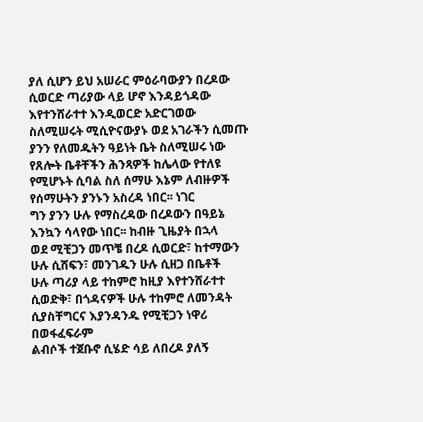ያለ ሲሆን ይህ አሠራር ምዕራባውያን በረዶው
ሲወርድ ጣሪያው ላይ ሆኖ እንዳይጎዳው
እየተንሸራተተ እንዲወርድ አድርገወው
ስለሚሠሩት ሚሲዮናውያኑ ወደ አገራችን ሲመጡ
ያንን የለመዱትን ዓይነት ቤት ስለሚሠሩ ነው
የጸሎት ቤቶቸችን ሕንጻዎች ከሌላው የተለዩ
የሚሆኑት ሲባል ስለ ሰማሁ እኔም ለብዙዎች
የሰማሁትን ያንኑን አስረዳ ነበር፡፡ ነገር
ግን ያንን ሁሉ የማስረዳው በረዶውን በዓይኔ
እንኳን ሳላየው ነበር፡፡ ከብዙ ጊዜያት በኋላ
ወደ ሚቺጋን መጥቼ በረዶ ሲወርድ፣ ከተማውን
ሁሉ ሲሸፍን፣ መንገዱን ሁሉ ሲዘጋ በቤቶች
ሁሉ ጣሪያ ላይ ተከምሮ ከዚያ እየተንሸራተተ
ሲወድቅ፣ በጎዳናዎች ሁሉ ተከምሮ ለመንዳት
ሲያስቸግርና እያንዳንዱ የሚቺጋን ነዋሪ
በወፋፈፍራም
ልብሶች ተጀቡኖ ሲሄድ ሳይ ለበረዶ ያለኝ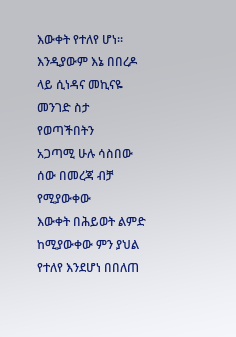እውቀት የተለየ ሆነ፡፡ እንዲያውም እኔ በበረዶ
ላይ ሲነዳና መኪናዬ መንገድ ስታ የወጣችበትን
አጋጣሚ ሁሉ ሳስበው ሰው በመረጃ ብቻ የሚያውቀው
እውቀት በሕይወት ልምድ ከሚያውቀው ምን ያህል
የተለየ እንደሆነ በበለጠ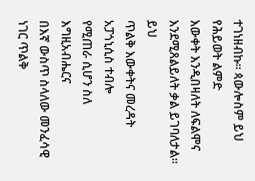ተገነዘብኩ፡፡ ጳውሎስም ይህ የሕይወት ልምድ
እውቀት እንዲበዛለት ለፍልሞና
እንደሚጸልይለት ቃል ይገባለታል፡፡ ይህ
ጥልቅ እውቀትና መረዳት አፓጎኒሲስ ተብሎ
የሚጠራ ሲሆን ስለ እግዚአብሔርና
በእኛ ውስጥ ስላለው መንፈሳዊ ነገር ጥልቅ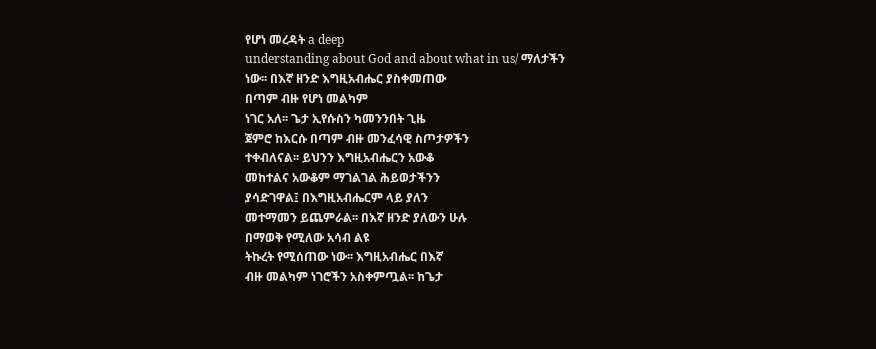የሆነ መረዳት a deep
understanding about God and about what in us/ ማለታችን
ነው፡፡ በእኛ ዘንድ እግዚአብሔር ያስቀመጠው
በጣም ብዙ የሆነ መልካም
ነገር አለ፡፡ ጌታ ኢየሱስን ካመንንበት ጊዜ
ጀምሮ ከእርሱ በጣም ብዙ መንፈሳዊ ስጦታዎችን
ተቀብለናል፡፡ ይህንን እግዚአብሔርን አውቆ
መከተልና አውቆም ማገልገል ሕይወታችንን
ያሳድገዋል፤ በእግዚአብሔርም ላይ ያለን
መተማመን ይጨምራል፡፡ በእኛ ዘንድ ያለውን ሁሉ
በማወቅ የሚለው አሳብ ልዩ
ትኩረት የሚሰጠው ነው፡፡ እግዚአብሔር በእኛ
ብዙ መልካም ነገሮችን አስቀምጧል፡፡ ከጌታ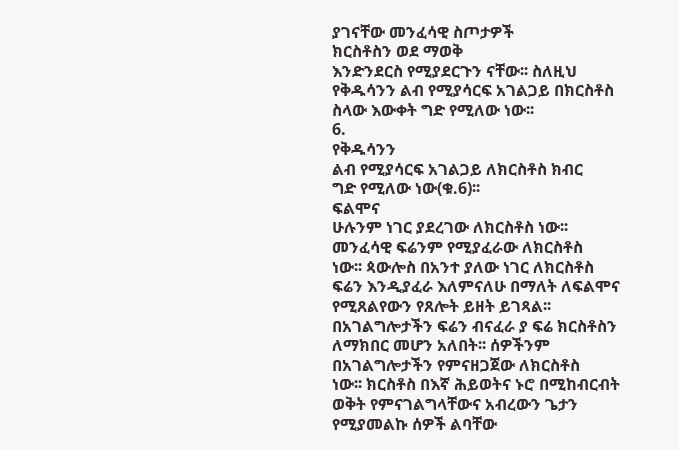ያገናቸው መንፈሳዊ ስጦታዎች
ክርስቶስን ወደ ማወቅ
እንድንደርስ የሚያደርጉን ናቸው፡፡ ስለዚህ
የቅዱሳንን ልብ የሚያሳርፍ አገልጋይ በክርስቶስ
ስላው እውቀት ግድ የሚለው ነው፡፡
6.
የቅዱሳንን
ልብ የሚያሳርፍ አገልጋይ ለክርስቶስ ክብር
ግድ የሚለው ነው(ቁ.6)፡፡
ፍልሞና
ሁሉንም ነገር ያደረገው ለክርስቶስ ነው፡፡
መንፈሳዊ ፍሬንም የሚያፈራው ለክርስቶስ
ነው፡፡ ጳውሎስ በአንተ ያለው ነገር ለክርስቶስ
ፍሬን እንዲያፈራ እለምናለሁ በማለት ለፍልሞና
የሚጸልየውን የጸሎት ይዘት ይገጻል፡፡
በአገልግሎታችን ፍሬን ብናፈራ ያ ፍሬ ክርስቶስን
ለማክበር መሆን አለበት፡፡ ሰዎችንም
በአገልግሎታችን የምናዘጋጀው ለክርስቶስ
ነው፡፡ ክርስቶስ በእኛ ሕይወትና ኑሮ በሚከብርብት
ወቅት የምናገልግላቸውና አብረውን ጌታን
የሚያመልኩ ሰዎች ልባቸው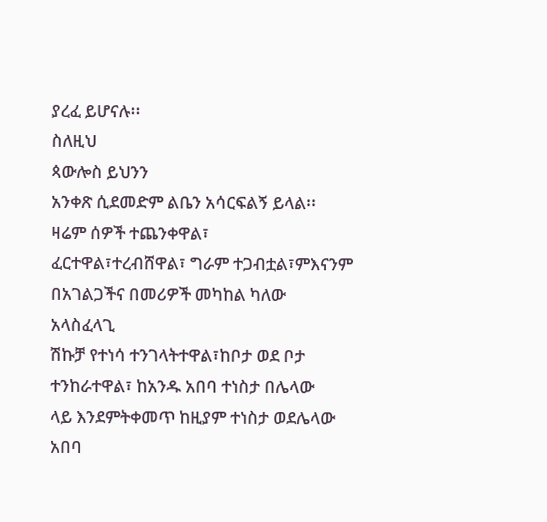ያረፈ ይሆናሉ፡፡
ስለዚህ
ጳውሎስ ይህንን
አንቀጽ ሲደመድም ልቤን አሳርፍልኝ ይላል፡፡
ዛሬም ሰዎች ተጨንቀዋል፣
ፈርተዋል፣ተረብሸዋል፣ ግራም ተጋብቷል፣ምእናንም
በአገልጋችና በመሪዎች መካከል ካለው አላስፈላጊ
ሽኩቻ የተነሳ ተንገላትተዋል፣ከቦታ ወደ ቦታ
ተንከራተዋል፣ ከአንዱ አበባ ተነስታ በሌላው
ላይ እንደምትቀመጥ ከዚያም ተነስታ ወደሌላው
አበባ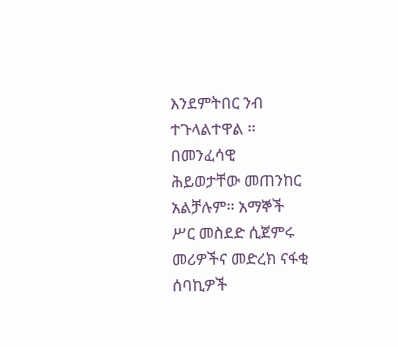እንደምትበር ንብ ተጉላልተዋል ፡፡
በመንፈሳዊ
ሕይወታቸው መጠንከር አልቻሉም፡፡ አማኞች
ሥር መስደድ ሲጀምሩ መሪዎችና መድረክ ናፋቂ
ሰባኪዎች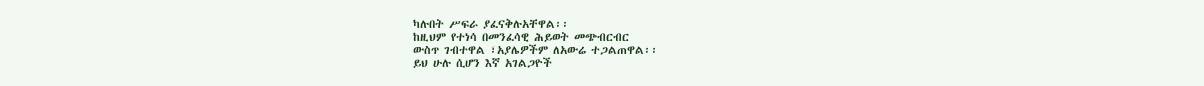ካሉበት ሥፍራ ያፈናቅሉአቸዋል፡፡
ከዚህም የተነሳ በመንፈሳዊ ሕይወት መጭብርብር
ውስጥ ገብተዋል ፣አያሌዎችም ለአውሬ ተጋልጠዋል፡፡
ይህ ሁሉ ሲሆን እኛ አገልጋዮች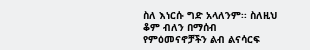ስለ እነርሱ ግድ አላለንም፡፡ ስለዚህ
ቆም ብለን በማሰብ
የምዕመናኖቻችን ልብ ልናሳርፍ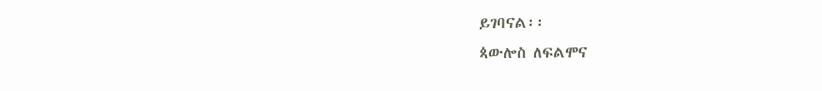ይገባናል፡፡
ጳውሎስ ለፍልሞና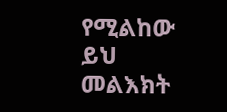የሚልከው ይህ መልእክት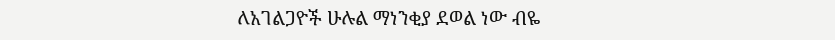ለአገልጋዮች ሁሉል ማነንቂያ ደወል ነው ብዬ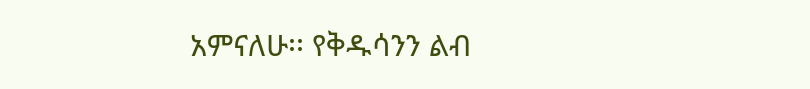አምናለሁ፡፡ የቅዱሳንን ልብ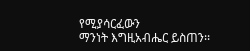የሚያሳርፈውን
ማንነት እግዚአብሔር ይስጠን፡፡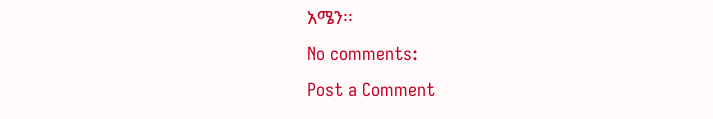አሜን፡፡
No comments:
Post a Comment